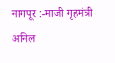नागपूर :-माजी गृहमंत्री अनिल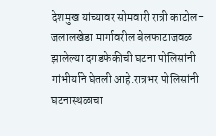देशमुख यांच्यावर सोमवारी रात्री काटोल-जलालखेडा मार्गावरील बेलफाटाजवळ झालेल्या दगडफेकीची घटना पोलिसांनी गांभीर्याने घेतली आहे.रात्रभर पोलिसांनी घटनास्थळाचा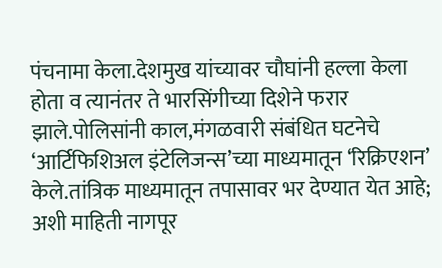पंचनामा केला.देशमुख यांच्यावर चौघांनी हल्ला केला होता व त्यानंतर ते भारसिंगीच्या दिशेने फरार झाले.पोलिसांनी काल,मंगळवारी संबंधित घटनेचे ‘आर्टिफिशिअल इंटेलिजन्स’च्या माध्यमातून ‘रिक्रिएशन’ केले.तांत्रिक माध्यमातून तपासावर भर देण्यात येत आहे; अशी माहिती नागपूर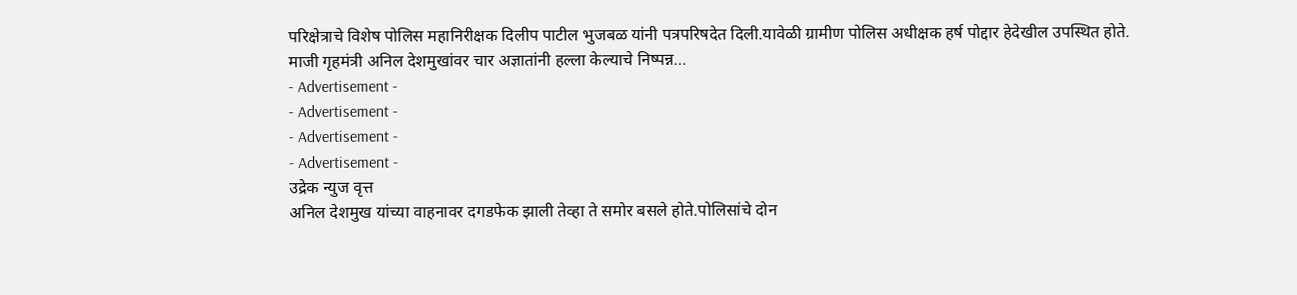परिक्षेत्राचे विशेष पोलिस महानिरीक्षक दिलीप पाटील भुजबळ यांनी पत्रपरिषदेत दिली.यावेळी ग्रामीण पोलिस अधीक्षक हर्ष पोद्दार हेदेखील उपस्थित होते.
माजी गृहमंत्री अनिल देशमुखांवर चार अज्ञातांनी हल्ला केल्याचे निष्पन्न…
- Advertisement -
- Advertisement -
- Advertisement -
- Advertisement -
उद्रेक न्युज वृत्त
अनिल देशमुख यांच्या वाहनावर दगडफेक झाली तेव्हा ते समोर बसले होते.पोलिसांचे दोन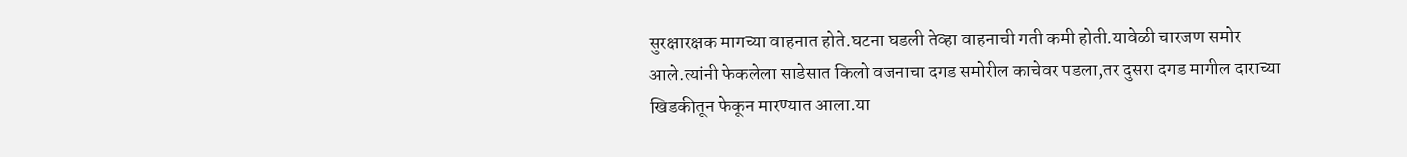सुरक्षारक्षक मागच्या वाहनात होते.घटना घडली तेव्हा वाहनाची गती कमी होती.यावेळी चारजण समोर आले.त्यांनी फेकलेला साडेसात किलो वजनाचा दगड समोरील काचेवर पडला,तर दुसरा दगड मागील दाराच्या खिडकीतून फेकून मारण्यात आला.या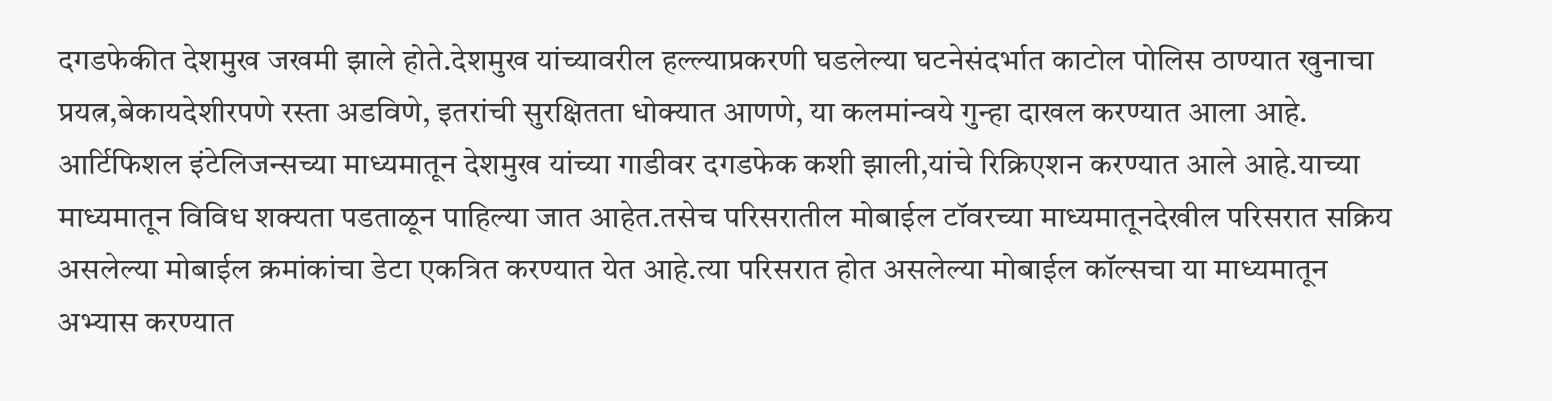दगडफेकीत देशमुख जखमी झाले होते.देशमुख यांच्यावरील हल्ल्याप्रकरणी घडलेल्या घटनेसंदर्भात काटोल पोलिस ठाण्यात खुनाचा प्रयत्न,बेकायदेशीरपणे रस्ता अडविणे, इतरांची सुरक्षितता धोक्यात आणणे, या कलमांन्वये गुन्हा दाखल करण्यात आला आहे.
आर्टिफिशल इंटेलिजन्सच्या माध्यमातून देशमुख यांच्या गाडीवर दगडफेक कशी झाली,यांचे रिक्रिएशन करण्यात आले आहे.याच्या माध्यमातून विविध शक्यता पडताळून पाहिल्या जात आहेत.तसेच परिसरातील मोबाईल टॉवरच्या माध्यमातूनदेखील परिसरात सक्रिय असलेल्या मोबाईल क्रमांकांचा डेटा एकत्रित करण्यात येत आहे.त्या परिसरात होत असलेल्या मोबाईल कॉल्सचा या माध्यमातून अभ्यास करण्यात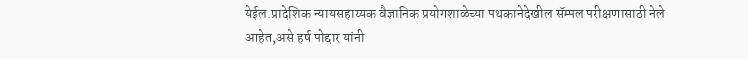येईल.प्रादेशिक न्यायसहाय्यक वैज्ञानिक प्रयोगशाळेच्या पथकानेदेखील सॅम्पल परीक्षणासाठी नेले आहेत,असे हर्ष पोद्दार यांनी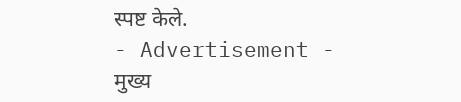स्पष्ट केले.
- Advertisement -
मुख्य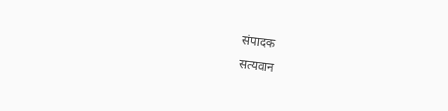संपादक
सत्यवान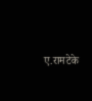ए.रामटेके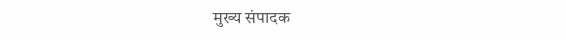मुख्य संपादक